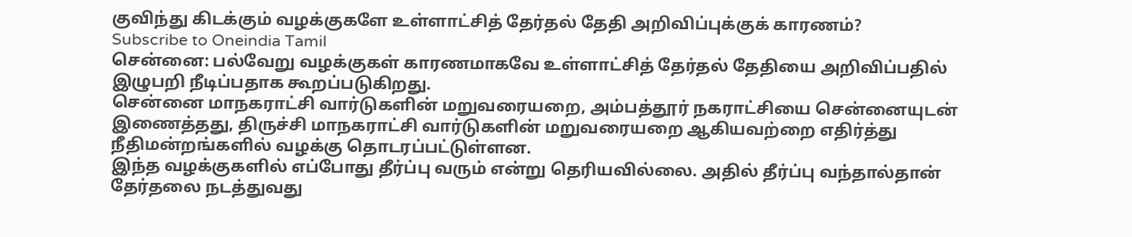குவிந்து கிடக்கும் வழக்குகளே உள்ளாட்சித் தேர்தல் தேதி அறிவிப்புக்குக் காரணம்?
Subscribe to Oneindia Tamil
சென்னை: பல்வேறு வழக்குகள் காரணமாகவே உள்ளாட்சித் தேர்தல் தேதியை அறிவிப்பதில் இழுபறி நீடிப்பதாக கூறப்படுகிறது.
சென்னை மாநகராட்சி வார்டுகளின் மறுவரையறை, அம்பத்தூர் நகராட்சியை சென்னையுடன் இணைத்தது, திருச்சி மாநகராட்சி வார்டுகளின் மறுவரையறை ஆகியவற்றை எதிர்த்து நீதிமன்றங்களில் வழக்கு தொடரப்பட்டுள்ளன.
இந்த வழக்குகளில் எப்போது தீர்ப்பு வரும் என்று தெரியவில்லை. அதில் தீர்ப்பு வந்தால்தான் தேர்தலை நடத்துவது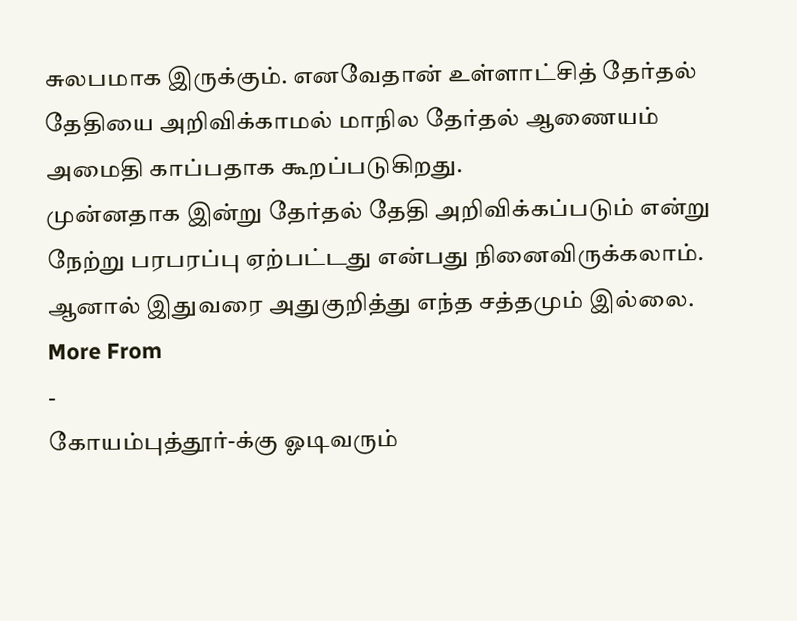சுலபமாக இருக்கும். எனவேதான் உள்ளாட்சித் தேர்தல் தேதியை அறிவிக்காமல் மாநில தேர்தல் ஆணையம் அமைதி காப்பதாக கூறப்படுகிறது.
முன்னதாக இன்று தேர்தல் தேதி அறிவிக்கப்படும் என்று நேற்று பரபரப்பு ஏற்பட்டது என்பது நினைவிருக்கலாம். ஆனால் இதுவரை அதுகுறித்து எந்த சத்தமும் இல்லை.
More From
-
கோயம்புத்தூர்-க்கு ஓடிவரும்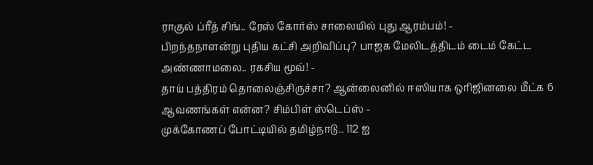ராகுல் ப்ரீத் சிங்.. ரேஸ் கோர்ஸ் சாலையில் புது ஆரம்பம்! -
பிறந்தநாளன்று புதிய கட்சி அறிவிப்பு? பாஜக மேலிடத்திடம் டைம் கேட்ட அண்ணாமலை.. ரகசிய மூவ்! -
தாய் பத்திரம் தொலைஞ்சிருச்சா? ஆன்லைனில் ஈஸியாக ஒரிஜினலை மீட்க 6 ஆவணங்கள் என்ன? சிம்பிள் ஸ்டெப்ஸ் -
முக்கோணப் போட்டியில் தமிழ்நாடு.. 112 ஐ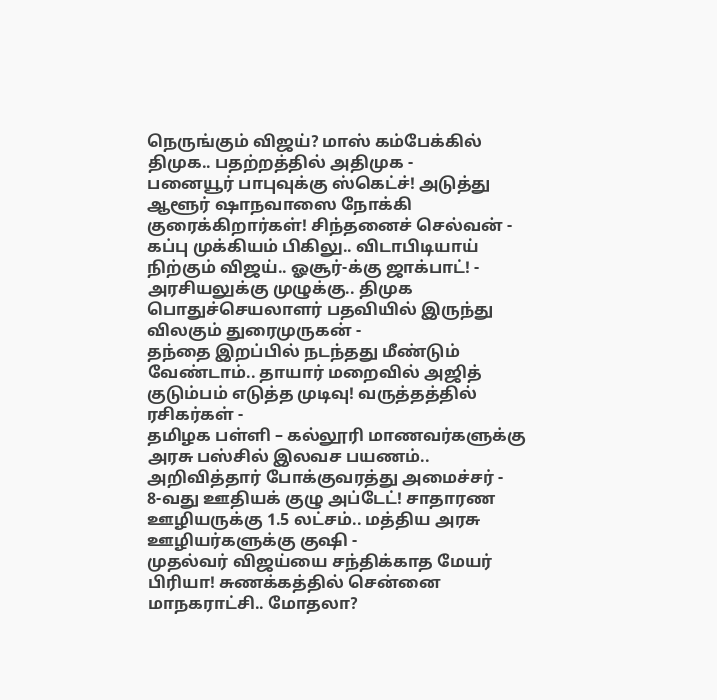நெருங்கும் விஜய்? மாஸ் கம்பேக்கில் திமுக.. பதற்றத்தில் அதிமுக -
பனையூர் பாபுவுக்கு ஸ்கெட்ச்! அடுத்து ஆளூர் ஷாநவாஸை நோக்கி குரைக்கிறார்கள்! சிந்தனைச் செல்வன் -
கப்பு முக்கியம் பிகிலு.. விடாபிடியாய் நிற்கும் விஜய்.. ஓசூர்-க்கு ஜாக்பாட்! -
அரசியலுக்கு முழுக்கு.. திமுக பொதுச்செயலாளர் பதவியில் இருந்து விலகும் துரைமுருகன் -
தந்தை இறப்பில் நடந்தது மீண்டும் வேண்டாம்.. தாயார் மறைவில் அஜித் குடும்பம் எடுத்த முடிவு! வருத்தத்தில் ரசிகர்கள் -
தமிழக பள்ளி – கல்லூரி மாணவர்களுக்கு அரசு பஸ்சில் இலவச பயணம்.. அறிவித்தார் போக்குவரத்து அமைச்சர் -
8-வது ஊதியக் குழு அப்டேட்! சாதாரண ஊழியருக்கு 1.5 லட்சம்.. மத்திய அரசு ஊழியர்களுக்கு குஷி -
முதல்வர் விஜய்யை சந்திக்காத மேயர் பிரியா! சுணக்கத்தில் சென்னை மாநகராட்சி.. மோதலா?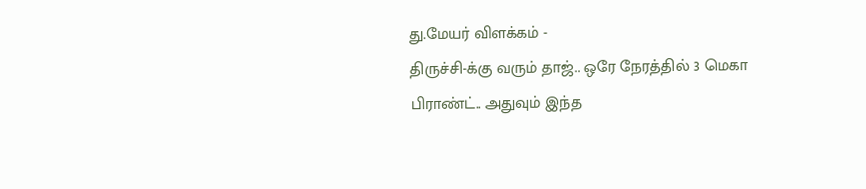து.மேயர் விளக்கம் -
திருச்சி-க்கு வரும் தாஜ்.. ஒரே நேரத்தில் 3 மெகா பிராண்ட்.. அதுவும் இந்த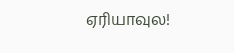ஏரியாவுல!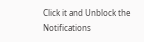Click it and Unblock the Notifications